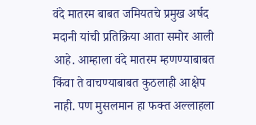वंदे मातरम बाबत जमियतचे प्रमुख अर्षद मदानी यांची प्रतिक्रिया आता समोर आली आहे. आम्हाला वंदे मातरम म्हणण्याबाबत किंवा ते वाचण्याबाबत कुठलाही आक्षेप नाही. पण मुसलमान हा फक्त अल्लाहला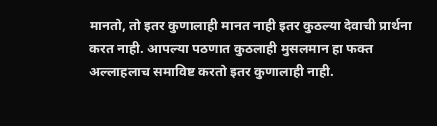मानतो, तो इतर कुणालाही मानत नाही इतर कुठल्या देवाची प्रार्थना करत नाही. आपल्या पठणात कुठलाही मुसलमान हा फक्त अल्लाहलाच समाविष्ट करतो इतर कुणालाही नाही.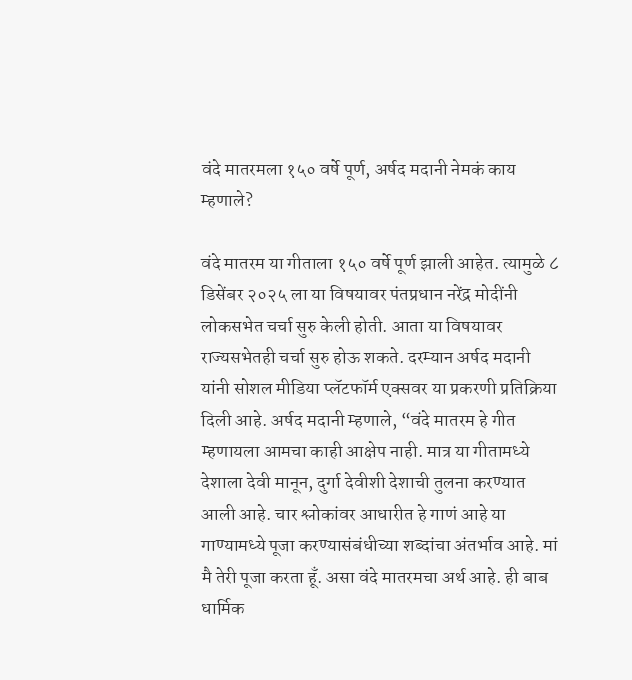वंदे मातरमला १५० वर्षे पूर्ण, अर्षद मदानी नेमकं काय म्हणाले?

वंदे मातरम या गीताला १५० वर्षे पूर्ण झाली आहेत. त्यामुळे ८ डिसेंबर २०२५ ला या विषयावर पंतप्रधान नरेंद्र मोदींनी लोकसभेत चर्चा सुरु केली होती. आता या विषयावर राज्यसभेतही चर्चा सुरु होऊ शकते. दरम्यान अर्षद मदानी यांनी सोशल मीडिया प्लॅटफॉर्म एक्सवर या प्रकरणी प्रतिक्रिया दिली आहे. अर्षद मदानी म्हणाले, “वंदे मातरम हे गीत म्हणायला आमचा काही आक्षेप नाही. मात्र या गीतामध्ये देशाला देवी मानून, दुर्गा देवीशी देशाची तुलना करण्यात आली आहे. चार श्लोकांवर आधारीत हे गाणं आहे या गाण्यामध्ये पूजा करण्यासंबंधीच्या शब्दांचा अंतर्भाव आहे. मां मै तेरी पूजा करता हूँ. असा वंदे मातरमचा अर्थ आहे. ही बाब धार्मिक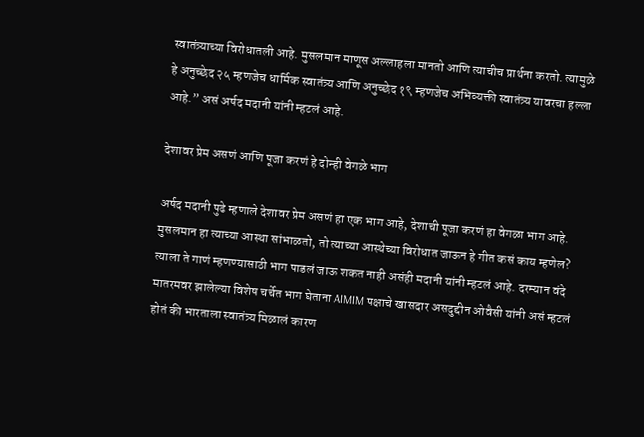स्वातंत्र्याच्या विरोधातली आहे. मुसलमान माणूस अल्लाहला मानतो आणि त्याचीच प्रार्थना करतो. त्यामुळे हे अनुच्छेद २५ म्हणजेच धार्मिक स्वातंत्र्य आणि अनुच्छेद १९ म्हणजेच अभिव्यक्ती स्वातंत्र्य यावरचा हल्ला आहे.” असं अर्षद मदानी यांनी म्हटलं आहे.

देशावर प्रेम असणं आणि पूजा करणं हे दोन्ही वेगळे भाग

अर्षद मदानी पुढे म्हणाले देशावर प्रेम असणं हा एक भाग आहे, देशाची पूजा करणं हा वेगळा भाग आहे. मुसलमान हा त्याच्या आस्था सांभाळतो, तो त्याच्या आस्थेच्या विरोधात जाऊन हे गीत कसं काय म्हणेल? त्याला ते गाणं म्हणण्यासाठी भाग पाडलं जाऊ शकत नाही असंही मदानी यांनी म्हटलं आहे. दरम्यान वंदे मातरमवर झालेल्या विशेष चर्चेत भाग घेताना AIMIM पक्षाचे खासदार असदुद्दीन ओवैसी यांनी असं म्हटलं होतं की भारताला स्वातंत्र्य मिळालं कारण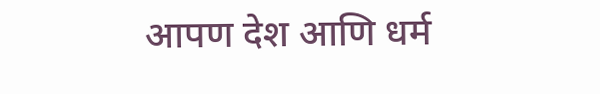आपण देश आणि धर्म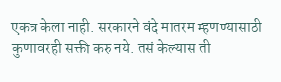एकत्र केला नाही. सरकारने वंदे मातरम म्हणण्यासाठी कुणावरही सक्ती करु नये. तसं केल्यास ती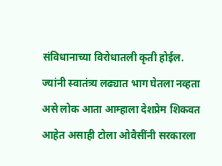संविधानाच्या विरोधातली कृती होईल. ज्यांनी स्वातंत्र्य लढ्यात भाग घेतला नव्हता असे लोक आता आम्हाला देशप्रेम शिकवत आहेत असाही टोला ओवैसींनी सरकारला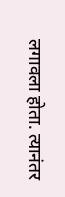लगावला होता. त्यानंतर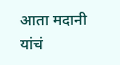आता मदानी यांचं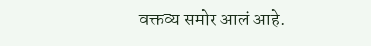वक्तव्य समोर आलं आहे.